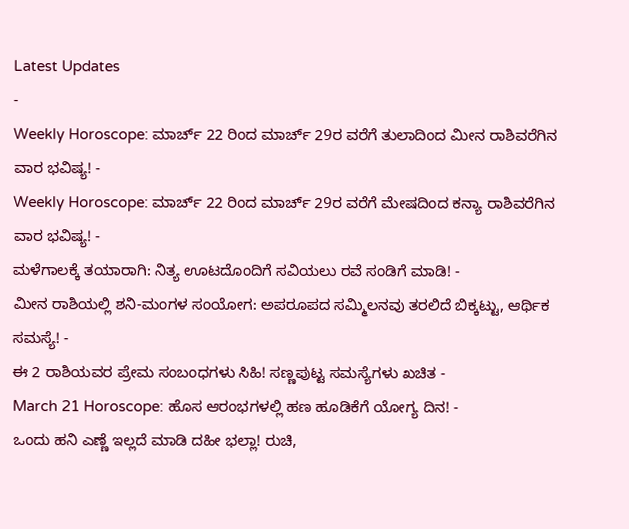Latest Updates
-
Weekly Horoscope: ಮಾರ್ಚ್ 22 ರಿಂದ ಮಾರ್ಚ್ 29ರ ವರೆಗೆ ತುಲಾದಿಂದ ಮೀನ ರಾಶಿವರೆಗಿನ ವಾರ ಭವಿಷ್ಯ! -
Weekly Horoscope: ಮಾರ್ಚ್ 22 ರಿಂದ ಮಾರ್ಚ್ 29ರ ವರೆಗೆ ಮೇಷದಿಂದ ಕನ್ಯಾ ರಾಶಿವರೆಗಿನ ವಾರ ಭವಿಷ್ಯ! -
ಮಳೆಗಾಲಕ್ಕೆ ತಯಾರಾಗಿ: ನಿತ್ಯ ಊಟದೊಂದಿಗೆ ಸವಿಯಲು ರವೆ ಸಂಡಿಗೆ ಮಾಡಿ! -
ಮೀನ ರಾಶಿಯಲ್ಲಿ ಶನಿ-ಮಂಗಳ ಸಂಯೋಗ: ಅಪರೂಪದ ಸಮ್ಮಿಲನವು ತರಲಿದೆ ಬಿಕ್ಕಟ್ಟು, ಆರ್ಥಿಕ ಸಮಸ್ಯೆ! -
ಈ 2 ರಾಶಿಯವರ ಪ್ರೇಮ ಸಂಬಂಧಗಳು ಸಿಹಿ! ಸಣ್ಣಪುಟ್ಟ ಸಮಸ್ಯೆಗಳು ಖಚಿತ -
March 21 Horoscope: ಹೊಸ ಆರಂಭಗಳಲ್ಲಿ ಹಣ ಹೂಡಿಕೆಗೆ ಯೋಗ್ಯ ದಿನ! -
ಒಂದು ಹನಿ ಎಣ್ಣೆ ಇಲ್ಲದೆ ಮಾಡಿ ದಹೀ ಭಲ್ಲಾ! ರುಚಿ,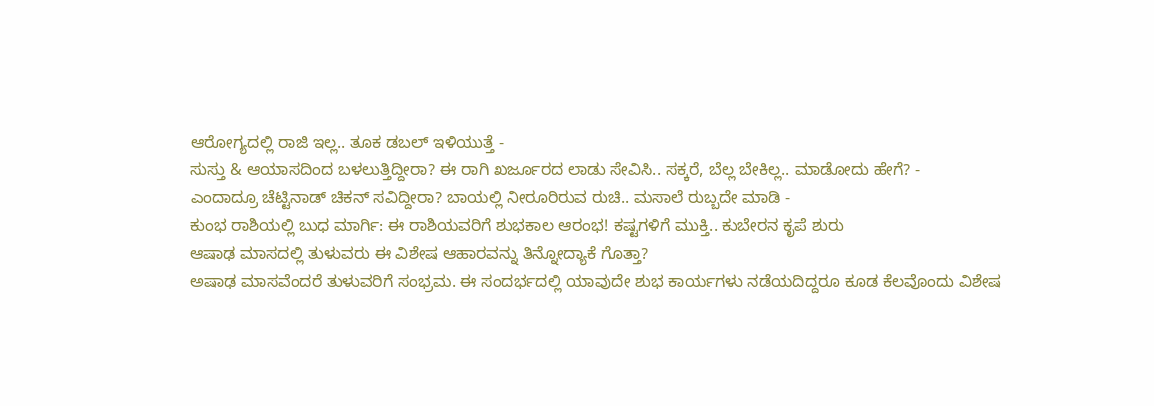ಆರೋಗ್ಯದಲ್ಲಿ ರಾಜಿ ಇಲ್ಲ.. ತೂಕ ಡಬಲ್ ಇಳಿಯುತ್ತೆ -
ಸುಸ್ತು & ಆಯಾಸದಿಂದ ಬಳಲುತ್ತಿದ್ದೀರಾ? ಈ ರಾಗಿ ಖರ್ಜೂರದ ಲಾಡು ಸೇವಿಸಿ.. ಸಕ್ಕರೆ, ಬೆಲ್ಲ ಬೇಕಿಲ್ಲ.. ಮಾಡೋದು ಹೇಗೆ? -
ಎಂದಾದ್ರೂ ಚೆಟ್ಟಿನಾಡ್ ಚಿಕನ್ ಸವಿದ್ದೀರಾ? ಬಾಯಲ್ಲಿ ನೀರೂರಿರುವ ರುಚಿ.. ಮಸಾಲೆ ರುಬ್ಬದೇ ಮಾಡಿ -
ಕುಂಭ ರಾಶಿಯಲ್ಲಿ ಬುಧ ಮಾರ್ಗಿ: ಈ ರಾಶಿಯವರಿಗೆ ಶುಭಕಾಲ ಆರಂಭ! ಕಷ್ಟಗಳಿಗೆ ಮುಕ್ತಿ.. ಕುಬೇರನ ಕೃಪೆ ಶುರು
ಆಷಾಢ ಮಾಸದಲ್ಲಿ ತುಳುವರು ಈ ವಿಶೇಷ ಆಹಾರವನ್ನು ತಿನ್ನೋದ್ಯಾಕೆ ಗೊತ್ತಾ?
ಅಷಾಢ ಮಾಸವೆಂದರೆ ತುಳುವರಿಗೆ ಸಂಭ್ರಮ. ಈ ಸಂದರ್ಭದಲ್ಲಿ ಯಾವುದೇ ಶುಭ ಕಾರ್ಯಗಳು ನಡೆಯದಿದ್ದರೂ ಕೂಡ ಕೆಲವೊಂದು ವಿಶೇಷ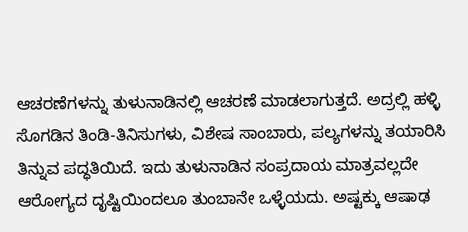ಆಚರಣೆಗಳನ್ನು ತುಳುನಾಡಿನಲ್ಲಿ ಆಚರಣೆ ಮಾಡಲಾಗುತ್ತದೆ. ಅದ್ರಲ್ಲಿ ಹಳ್ಳಿ ಸೊಗಡಿನ ತಿಂಡಿ-ತಿನಿಸುಗಳು, ವಿಶೇಷ ಸಾಂಬಾರು, ಪಲ್ಯಗಳನ್ನು ತಯಾರಿಸಿ ತಿನ್ನುವ ಪದ್ಧತಿಯಿದೆ. ಇದು ತುಳುನಾಡಿನ ಸಂಪ್ರದಾಯ ಮಾತ್ರವಲ್ಲದೇ ಆರೋಗ್ಯದ ದೃಷ್ಟಿಯಿಂದಲೂ ತುಂಬಾನೇ ಒಳ್ಳೆಯದು. ಅಷ್ಟಕ್ಕು ಆಷಾಢ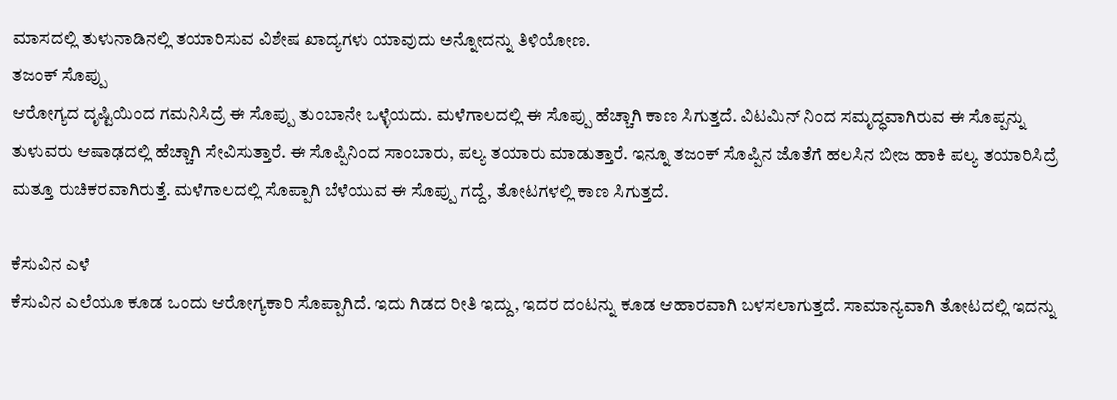ಮಾಸದಲ್ಲಿ ತುಳುನಾಡಿನಲ್ಲಿ ತಯಾರಿಸುವ ವಿಶೇಷ ಖಾದ್ಯಗಳು ಯಾವುದು ಅನ್ನೋದನ್ನು ತಿಳಿಯೋಣ.
ತಜಂಕ್ ಸೊಪ್ಪು
ಆರೋಗ್ಯದ ದೃಷ್ಟಿಯಿಂದ ಗಮನಿಸಿದ್ರೆ ಈ ಸೊಪ್ಪು ತುಂಬಾನೇ ಒಳ್ಳೆಯದು. ಮಳೆಗಾಲದಲ್ಲಿ ಈ ಸೊಪ್ಪು ಹೆಚ್ಚಾಗಿ ಕಾಣ ಸಿಗುತ್ತದೆ. ವಿಟಮಿನ್ ನಿಂದ ಸಮೃದ್ಧವಾಗಿರುವ ಈ ಸೊಪ್ಪನ್ನು ತುಳುವರು ಆಷಾಢದಲ್ಲಿ ಹೆಚ್ಚಾಗಿ ಸೇವಿಸುತ್ತಾರೆ. ಈ ಸೊಪ್ಪಿನಿಂದ ಸಾಂಬಾರು, ಪಲ್ಯ ತಯಾರು ಮಾಡುತ್ತಾರೆ. ಇನ್ನೂ ತಜಂಕ್ ಸೊಪ್ಪಿನ ಜೊತೆಗೆ ಹಲಸಿನ ಬೀಜ ಹಾಕಿ ಪಲ್ಯ ತಯಾರಿಸಿದ್ರೆ ಮತ್ತೂ ರುಚಿಕರವಾಗಿರುತ್ತೆ. ಮಳೆಗಾಲದಲ್ಲಿ ಸೊಪ್ಪಾಗಿ ಬೆಳೆಯುವ ಈ ಸೊಪ್ಪು ಗದ್ದೆ, ತೋಟಗಳಲ್ಲಿ ಕಾಣ ಸಿಗುತ್ತದೆ.

ಕೆಸುವಿನ ಎಳೆ
ಕೆಸುವಿನ ಎಲೆಯೂ ಕೂಡ ಒಂದು ಆರೋಗ್ಯಕಾರಿ ಸೊಪ್ಪಾಗಿದೆ. ಇದು ಗಿಡದ ರೀತಿ ಇದ್ದು, ಇದರ ದಂಟನ್ನು ಕೂಡ ಆಹಾರವಾಗಿ ಬಳಸಲಾಗುತ್ತದೆ. ಸಾಮಾನ್ಯವಾಗಿ ತೋಟದಲ್ಲಿ ಇದನ್ನು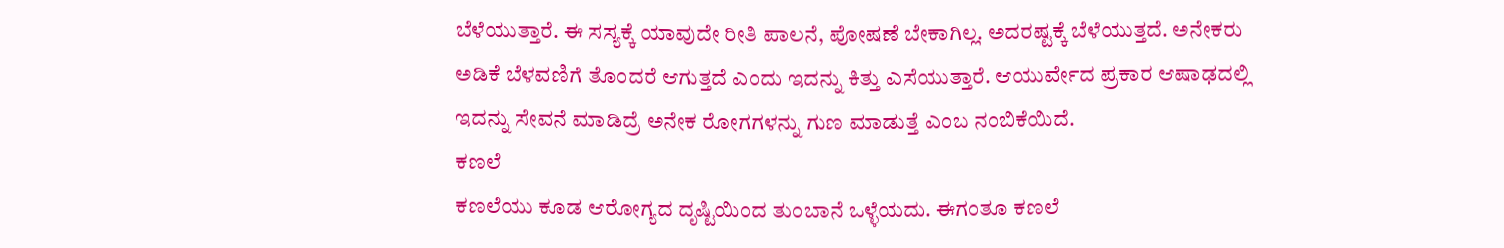ಬೆಳೆಯುತ್ತಾರೆ. ಈ ಸಸ್ಯಕ್ಕೆ ಯಾವುದೇ ರೀತಿ ಪಾಲನೆ, ಪೋಷಣೆ ಬೇಕಾಗಿಲ್ಲ. ಅದರಷ್ಟಕ್ಕೆ ಬೆಳೆಯುತ್ತದೆ. ಅನೇಕರು ಅಡಿಕೆ ಬೆಳವಣಿಗೆ ತೊಂದರೆ ಆಗುತ್ತದೆ ಎಂದು ಇದನ್ನು ಕಿತ್ತು ಎಸೆಯುತ್ತಾರೆ. ಆಯುರ್ವೇದ ಪ್ರಕಾರ ಆಷಾಢದಲ್ಲಿ ಇದನ್ನು ಸೇವನೆ ಮಾಡಿದ್ರೆ ಅನೇಕ ರೋಗಗಳನ್ನು ಗುಣ ಮಾಡುತ್ತೆ ಎಂಬ ನಂಬಿಕೆಯಿದೆ.
ಕಣಲೆ
ಕಣಲೆಯು ಕೂಡ ಆರೋಗ್ಯದ ದೃಷ್ಟಿಯಿಂದ ತುಂಬಾನೆ ಒಳ್ಳೆಯದು. ಈಗಂತೂ ಕಣಲೆ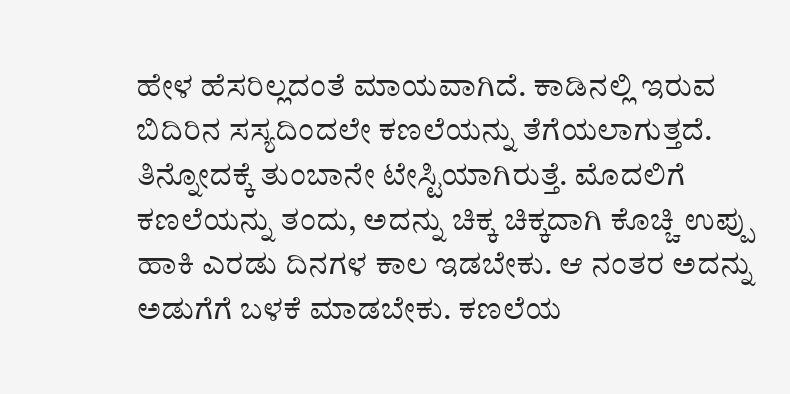ಹೇಳ ಹೆಸರಿಲ್ಲದಂತೆ ಮಾಯವಾಗಿದೆ. ಕಾಡಿನಲ್ಲಿ ಇರುವ ಬಿದಿರಿನ ಸಸ್ಯದಿಂದಲೇ ಕಣಲೆಯನ್ನು ತೆಗೆಯಲಾಗುತ್ತದೆ. ತಿನ್ನೋದಕ್ಕೆ ತುಂಬಾನೇ ಟೇಸ್ಟಿಯಾಗಿರುತ್ತೆ. ಮೊದಲಿಗೆ ಕಣಲೆಯನ್ನು ತಂದು, ಅದನ್ನು ಚಿಕ್ಕ ಚಿಕ್ಕದಾಗಿ ಕೊಚ್ಚಿ ಉಪ್ಪು ಹಾಕಿ ಎರಡು ದಿನಗಳ ಕಾಲ ಇಡಬೇಕು. ಆ ನಂತರ ಅದನ್ನು ಅಡುಗೆಗೆ ಬಳಕೆ ಮಾಡಬೇಕು. ಕಣಲೆಯ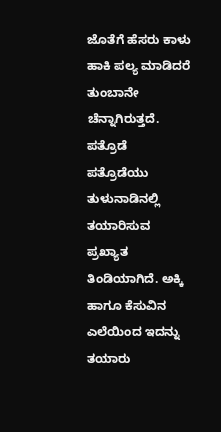ಜೊತೆಗೆ ಹೆಸರು ಕಾಳು ಹಾಕಿ ಪಲ್ಯ ಮಾಡಿದರೆ ತುಂಬಾನೇ ಚೆನ್ನಾಗಿರುತ್ತದೆ.
ಪತ್ರೊಡೆ
ಪತ್ರೊಡೆಯು ತುಳುನಾಡಿನಲ್ಲಿ ತಯಾರಿಸುವ ಪ್ರಖ್ಯಾತ ತಿಂಡಿಯಾಗಿದೆ. ಅಕ್ಕಿ ಹಾಗೂ ಕೆಸುವಿನ ಎಲೆಯಿಂದ ಇದನ್ನು ತಯಾರು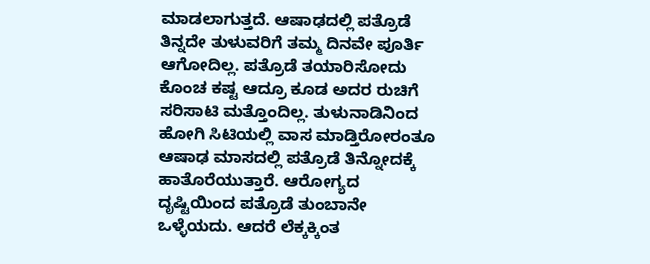ಮಾಡಲಾಗುತ್ತದೆ. ಆಷಾಢದಲ್ಲಿ ಪತ್ರೊಡೆ ತಿನ್ನದೇ ತುಳುವರಿಗೆ ತಮ್ಮ ದಿನವೇ ಪೂರ್ತಿ ಆಗೋದಿಲ್ಲ. ಪತ್ರೊಡೆ ತಯಾರಿಸೋದು ಕೊಂಚ ಕಷ್ಟ ಆದ್ರೂ ಕೂಡ ಅದರ ರುಚಿಗೆ ಸರಿಸಾಟಿ ಮತ್ತೊಂದಿಲ್ಲ. ತುಳುನಾಡಿನಿಂದ ಹೋಗಿ ಸಿಟಿಯಲ್ಲಿ ವಾಸ ಮಾಡ್ತಿರೋರಂತೂ ಆಷಾಢ ಮಾಸದಲ್ಲಿ ಪತ್ರೊಡೆ ತಿನ್ನೋದಕ್ಕೆ ಹಾತೊರೆಯುತ್ತಾರೆ. ಆರೋಗ್ಯದ ದೃಷ್ಟಿಯಿಂದ ಪತ್ರೊಡೆ ತುಂಬಾನೇ ಒಳ್ಳೆಯದು. ಆದರೆ ಲೆಕ್ಕಕ್ಕಿಂತ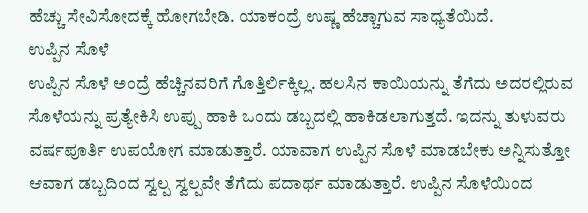ಹೆಚ್ಚು ಸೇವಿಸೋದಕ್ಕೆ ಹೋಗಬೇಡಿ. ಯಾಕಂದ್ರೆ ಉಷ್ಣ ಹೆಚ್ಚಾಗುವ ಸಾಧ್ಯತೆಯಿದೆ.
ಉಪ್ಪಿನ ಸೊಳೆ
ಉಪ್ಪಿನ ಸೊಳೆ ಅಂದ್ರೆ ಹೆಚ್ಚಿನವರಿಗೆ ಗೊತ್ತಿರ್ಲಿಕ್ಕಿಲ್ಲ. ಹಲಸಿನ ಕಾಯಿಯನ್ನು ತೆಗೆದು ಅದರಲ್ಲಿರುವ ಸೊಳೆಯನ್ನು ಪ್ರತ್ಯೇಕಿಸಿ ಉಪ್ಪು ಹಾಕಿ ಒಂದು ಡಬ್ಬದಲ್ಲಿ ಹಾಕಿಡಲಾಗುತ್ತದೆ. ಇದನ್ನು ತುಳುವರು ವರ್ಷಪೂರ್ತಿ ಉಪಯೋಗ ಮಾಡುತ್ತಾರೆ. ಯಾವಾಗ ಉಪ್ಪಿನ ಸೊಳೆ ಮಾಡಬೇಕು ಅನ್ನಿಸುತ್ತೋ ಆವಾಗ ಡಬ್ಬದಿಂದ ಸ್ವಲ್ಪ ಸ್ವಲ್ಪವೇ ತೆಗೆದು ಪದಾರ್ಥ ಮಾಡುತ್ತಾರೆ. ಉಪ್ಪಿನ ಸೊಳೆಯಿಂದ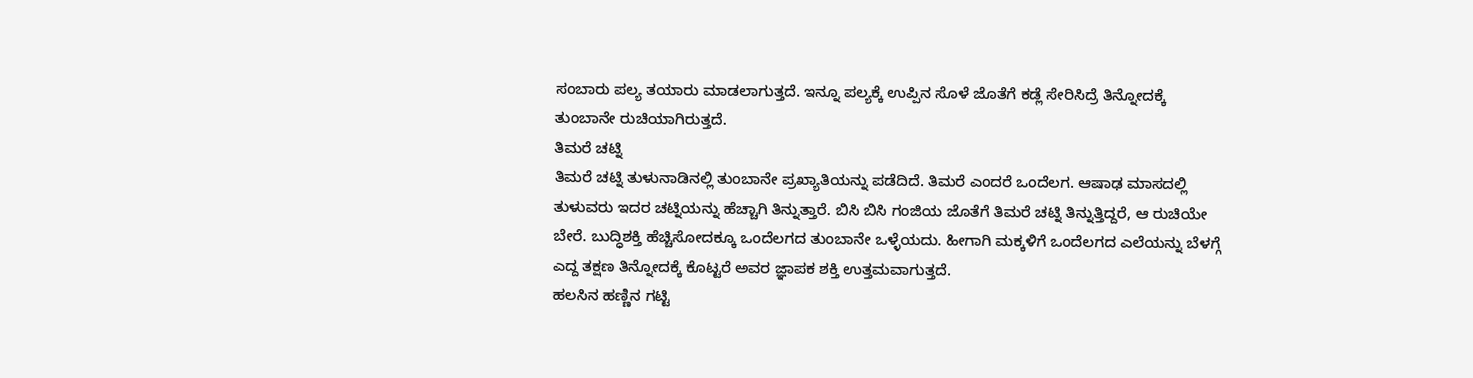ಸಂಬಾರು ಪಲ್ಯ ತಯಾರು ಮಾಡಲಾಗುತ್ತದೆ. ಇನ್ನೂ ಪಲ್ಯಕ್ಕೆ ಉಪ್ಪಿನ ಸೊಳೆ ಜೊತೆಗೆ ಕಡ್ಲೆ ಸೇರಿಸಿದ್ರೆ ತಿನ್ನೋದಕ್ಕೆ ತುಂಬಾನೇ ರುಚಿಯಾಗಿರುತ್ತದೆ.
ತಿಮರೆ ಚಟ್ನಿ
ತಿಮರೆ ಚಟ್ನಿ ತುಳುನಾಡಿನಲ್ಲಿ ತುಂಬಾನೇ ಪ್ರಖ್ಯಾತಿಯನ್ನು ಪಡೆದಿದೆ. ತಿಮರೆ ಎಂದರೆ ಒಂದೆಲಗ. ಆಷಾಢ ಮಾಸದಲ್ಲಿ ತುಳುವರು ಇದರ ಚಟ್ನಿಯನ್ನು ಹೆಚ್ಚಾಗಿ ತಿನ್ನುತ್ತಾರೆ. ಬಿಸಿ ಬಿಸಿ ಗಂಜಿಯ ಜೊತೆಗೆ ತಿಮರೆ ಚಟ್ನಿ ತಿನ್ನುತ್ತಿದ್ದರೆ, ಆ ರುಚಿಯೇ ಬೇರೆ. ಬುದ್ಧಿಶಕ್ತಿ ಹೆಚ್ಚಿಸೋದಕ್ಕೂ ಒಂದೆಲಗದ ತುಂಬಾನೇ ಒಳ್ಳೆಯದು. ಹೀಗಾಗಿ ಮಕ್ಕಳಿಗೆ ಒಂದೆಲಗದ ಎಲೆಯನ್ನು ಬೆಳಗ್ಗೆ ಎದ್ದ ತಕ್ಷಣ ತಿನ್ನೋದಕ್ಕೆ ಕೊಟ್ಟರೆ ಅವರ ಜ್ಞಾಪಕ ಶಕ್ತಿ ಉತ್ತಮವಾಗುತ್ತದೆ.
ಹಲಸಿನ ಹಣ್ಣಿನ ಗಟ್ಟಿ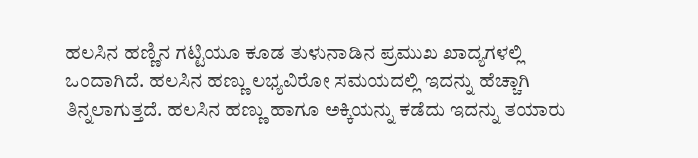ಹಲಸಿನ ಹಣ್ಣಿನ ಗಟ್ಟಿಯೂ ಕೂಡ ತುಳುನಾಡಿನ ಪ್ರಮುಖ ಖಾದ್ಯಗಳಲ್ಲಿ ಒಂದಾಗಿದೆ. ಹಲಸಿನ ಹಣ್ಣು ಲಭ್ಯವಿರೋ ಸಮಯದಲ್ಲಿ ಇದನ್ನು ಹೆಚ್ಚಾಗಿ ತಿನ್ನಲಾಗುತ್ತದೆ. ಹಲಸಿನ ಹಣ್ಣು ಹಾಗೂ ಅಕ್ಕಿಯನ್ನು ಕಡೆದು ಇದನ್ನು ತಯಾರು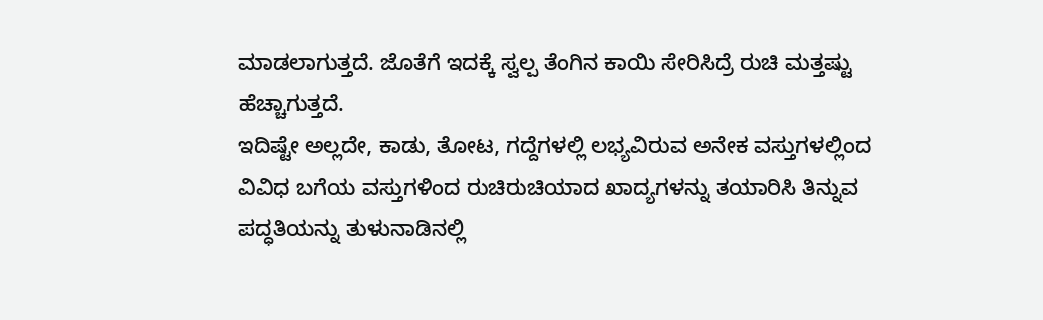ಮಾಡಲಾಗುತ್ತದೆ. ಜೊತೆಗೆ ಇದಕ್ಕೆ ಸ್ವಲ್ಪ ತೆಂಗಿನ ಕಾಯಿ ಸೇರಿಸಿದ್ರೆ ರುಚಿ ಮತ್ತಷ್ಟು ಹೆಚ್ಚಾಗುತ್ತದೆ.
ಇದಿಷ್ಟೇ ಅಲ್ಲದೇ, ಕಾಡು, ತೋಟ, ಗದ್ದೆಗಳಲ್ಲಿ ಲಭ್ಯವಿರುವ ಅನೇಕ ವಸ್ತುಗಳಲ್ಲಿಂದ ವಿವಿಧ ಬಗೆಯ ವಸ್ತುಗಳಿಂದ ರುಚಿರುಚಿಯಾದ ಖಾದ್ಯಗಳನ್ನು ತಯಾರಿಸಿ ತಿನ್ನುವ ಪದ್ಧತಿಯನ್ನು ತುಳುನಾಡಿನಲ್ಲಿ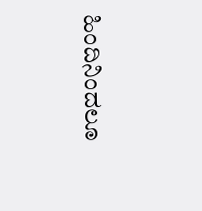ಹಿಂದಿನಿಂದಲೂ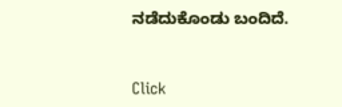ನಡೆದುಕೊಂಡು ಬಂದಿದೆ.



Click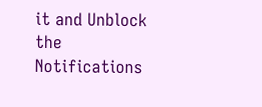it and Unblock the Notifications